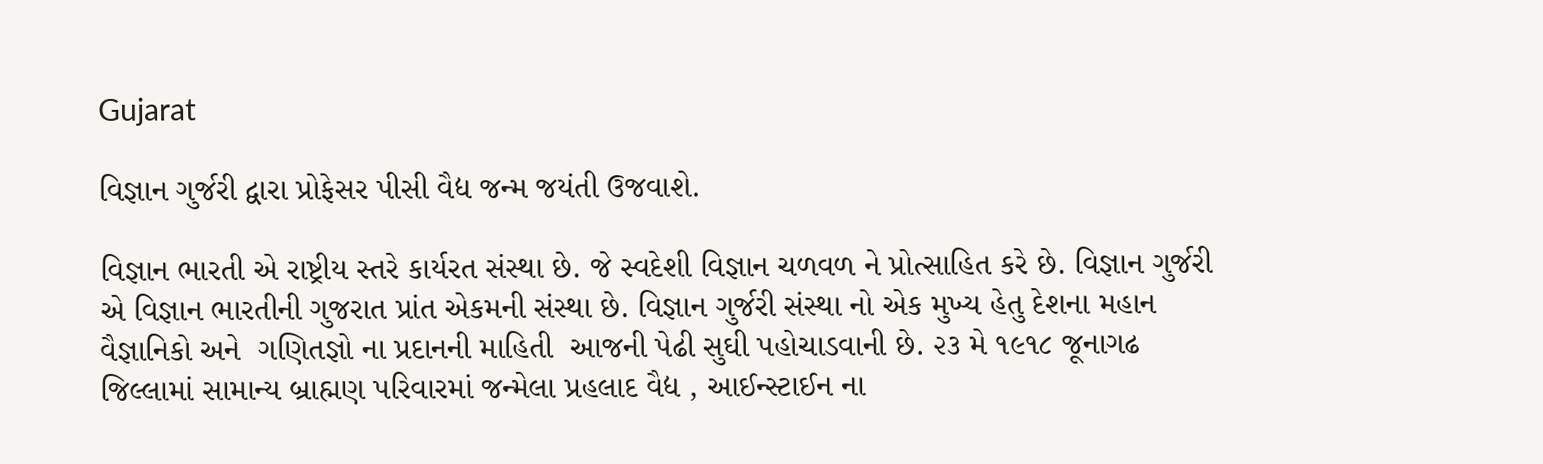Gujarat

વિજ્ઞાન ગુર્જરી દ્વારા પ્રોફેસર પીસી વૈદ્ય જન્મ જયંતી ઉજવાશે.

વિજ્ઞાન ભારતી એ રાષ્ટ્રીય સ્તરે કાર્યરત સંસ્થા છે. જે સ્વદેશી વિજ્ઞાન ચળવળ ને પ્રોત્સાહિત કરે છે. વિજ્ઞાન ગુર્જરી એ વિજ્ઞાન ભારતીની ગુજરાત પ્રાંત એકમની સંસ્થા છે. વિજ્ઞાન ગુર્જરી સંસ્થા નો એક મુખ્ય હેતુ દેશના મહાન વૈજ્ઞાનિકો અને  ગણિતજ્ઞો ના પ્રદાનની માહિતી  આજની પેઢી સુઘી પહોચાડવાની છે. ૨૩ મે ૧૯૧૮ જૂનાગઢ જિલ્લામાં સામાન્ય બ્રાહ્મણ પરિવારમાં જન્મેલા પ્રહલાદ વૈદ્ય , આઈન્સ્ટાઈન ના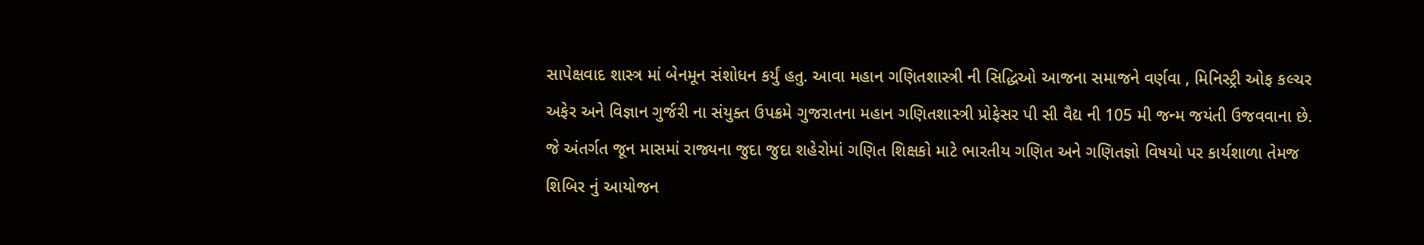સાપેક્ષવાદ શાસ્ત્ર માં બેનમૂન સંશોધન કર્યું હતુ. આવા મહાન ગણિતશાસ્ત્રી ની સિદ્ધિઓ આજના સમાજને વર્ણવા , મિનિસ્ટ્રી ઓફ કલ્ચર અફેર અને વિજ્ઞાન ગુર્જરી ના સંયુક્ત ઉપક્રમે ગુજરાતના મહાન ગણિતશાસ્ત્રી પ્રોફેસર પી સી વૈદ્ય ની 105 મી જન્મ જયંતી ઉજવવાના છે. જે અંતર્ગત જૂન માસમાં રાજ્યના જુદા જુદા શહેરોમાં ગણિત શિક્ષકો માટે ભારતીય ગણિત અને ગણિતજ્ઞો વિષયો પર કાર્યશાળા તેમજ શિબિર નું આયોજન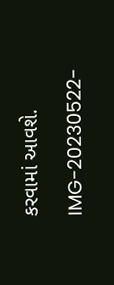કરવામાં આવશે.

IMG-20230522-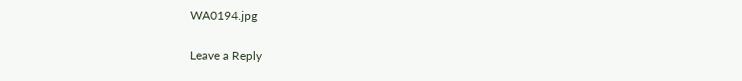WA0194.jpg

Leave a Reply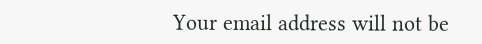Your email address will not be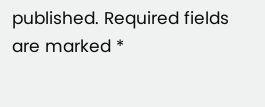published. Required fields are marked *